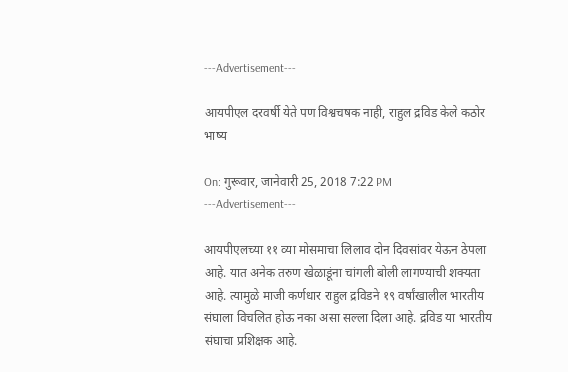---Advertisement---

आयपीएल दरवर्षी येते पण विश्वचषक नाही, राहुल द्रविड केले कठोर भाष्य

On: गुरूवार, जानेवारी 25, 2018 7:22 PM
---Advertisement---

आयपीएलच्या ११ व्या मोसमाचा लिलाव दोन दिवसांवर येऊन ठेपला आहे. यात अनेक तरुण खेळाडूंना चांगली बोली लागण्याची शक्यता आहे. त्यामुळे माजी कर्णधार राहुल द्रविडने १९ वर्षांखालील भारतीय संघाला विचलित होऊ नका असा सल्ला दिला आहे. द्रविड या भारतीय संघाचा प्रशिक्षक आहे.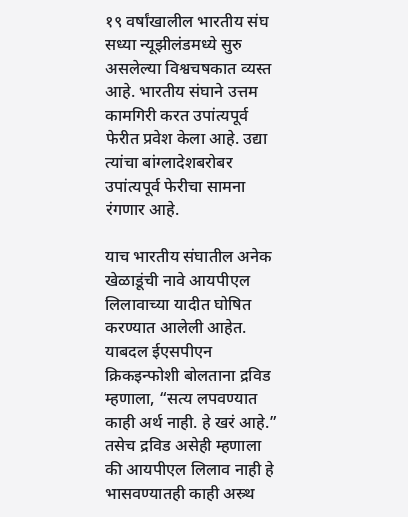१९ वर्षांखालील भारतीय संघ सध्या न्यूझीलंडमध्ये सुरु असलेल्या विश्वचषकात व्यस्त आहे. भारतीय संघाने उत्तम कामगिरी करत उपांत्यपूर्व फेरीत प्रवेश केला आहे. उद्या त्यांचा बांग्लादेशबरोबर उपांत्यपूर्व फेरीचा सामना रंगणार आहे.

याच भारतीय संघातील अनेक खेळाडूंची नावे आयपीएल लिलावाच्या यादीत घोषित करण्यात आलेली आहेत. याबदल ईएसपीएन क्रिकइन्फोशी बोलताना द्रविड म्हणाला, “सत्य लपवण्यात काही अर्थ नाही. हे खरं आहे.” तसेच द्रविड असेही म्हणाला की आयपीएल लिलाव नाही हे भासवण्यातही काही अस्र्थ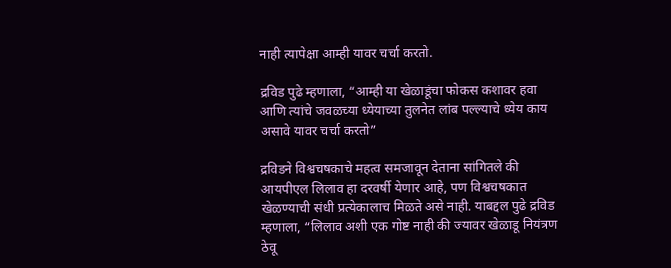नाही त्यापेक्षा आम्ही यावर चर्चा करतो.

द्रविड पुढे म्हणाला, “आम्ही या खेळाडूंचा फोकस कशावर हवा आणि त्यांचे जवळच्या ध्येयाच्या तुलनेत लांब पल्ल्याचे ध्येय काय असावे यावर चर्चा करतो”

द्रविडने विश्वचषकाचे महत्व समजावून देताना सांगितले की आयपीएल लिलाव हा दरवर्षी येणार आहे, पण विश्वचषकात खेळण्याची संधी प्रत्येकालाच मिळते असे नाही. याबद्दल पुढे द्रविड म्हणाला, “लिलाव अशी एक गोष्ट नाही की ज्यावर खेळाडू नियंत्रण ठेवू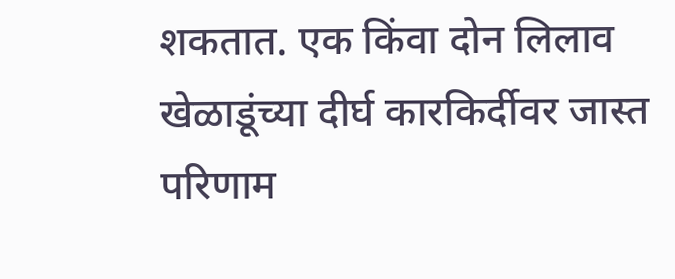शकतात. एक किंवा दोन लिलाव खेळाडूंच्या दीर्घ कारकिर्दीवर जास्त परिणाम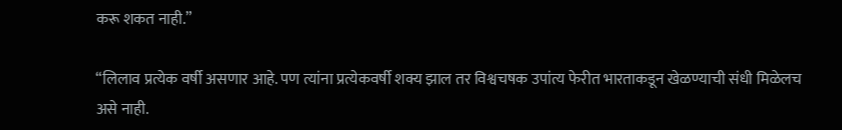करू शकत नाही.”

“लिलाव प्रत्येक वर्षी असणार आहे. पण त्यांना प्रत्येकवर्षी शक्य झाल तर विश्वचषक उपांत्य फेरीत भारताकडून खेळण्याची संधी मिळेलच असे नाही.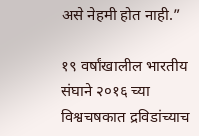असे नेहमी होत नाही.”

१९ वर्षांखालील भारतीय संघाने २०१६ च्या विश्वचषकात द्रविडांच्याच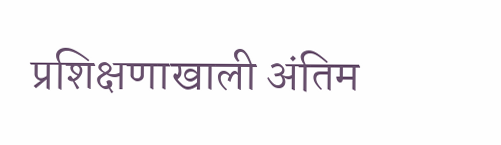प्रशिक्षणाखाली अंतिम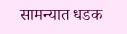सामन्यात धडक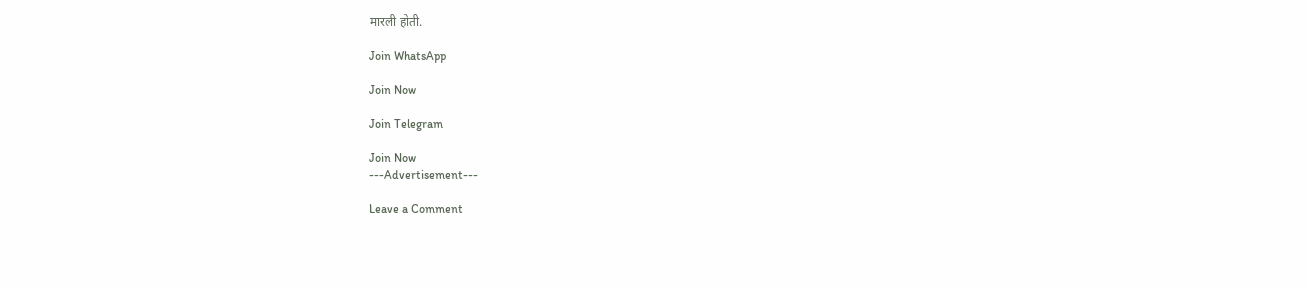मारली होती.

Join WhatsApp

Join Now

Join Telegram

Join Now
---Advertisement---

Leave a Comment